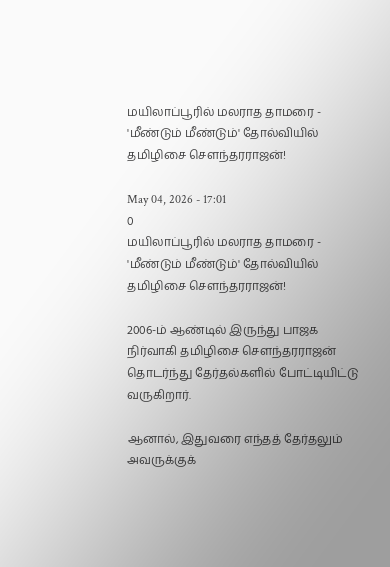மயிலாப்பூரில் மலராத தாமரை - 'மீண்டும் மீண்டும்' தோல்வியில் தமிழிசை சௌந்தரராஜன்!

May 04, 2026 - 17:01
0
மயிலாப்பூரில் மலராத தாமரை - 'மீண்டும் மீண்டும்' தோல்வியில் தமிழிசை சௌந்தரராஜன்!

2006-ம் ஆண்டில் இருந்து பாஜக நிர்வாகி தமிழிசை சௌந்தரராஜன் தொடர்ந்து தேர்தல்களில் போட்டியிட்டு வருகிறார்.

ஆனால், இதுவரை எந்தத் தேர்தலும் அவருக்குக்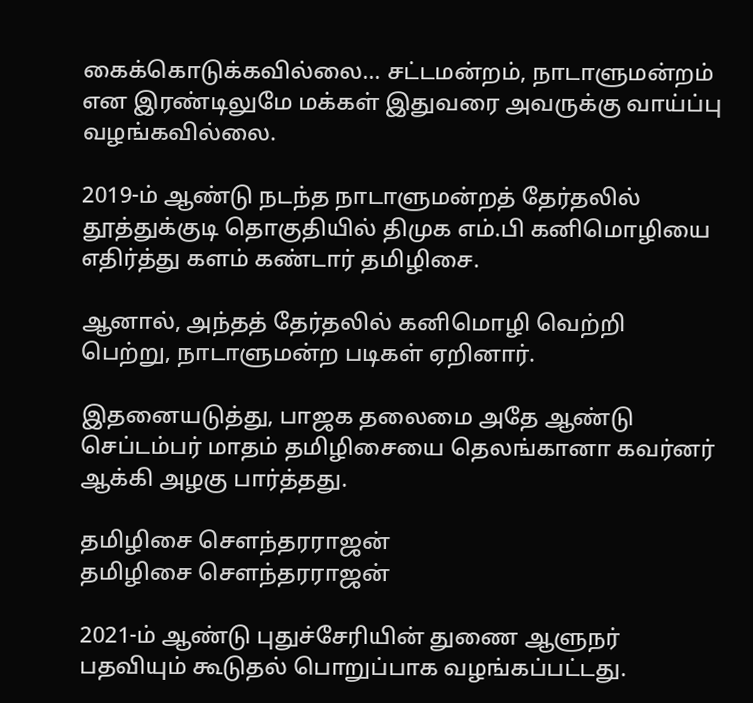கைக்கொடுக்கவில்லை... சட்டமன்றம், நாடாளுமன்றம் என இரண்டிலுமே மக்கள் இதுவரை அவருக்கு வாய்ப்பு வழங்கவில்லை.

2019-ம் ஆண்டு நடந்த நாடாளுமன்றத் தேர்தலில் தூத்துக்குடி தொகுதியில் திமுக எம்.பி கனிமொழியை எதிர்த்து களம் கண்டார் தமிழிசை.

ஆனால், அந்தத் தேர்தலில் கனிமொழி வெற்றி பெற்று, நாடாளுமன்ற படிகள் ஏறினார்.

இதனையடுத்து, பாஜக தலைமை அதே ஆண்டு செப்டம்பர் மாதம் தமிழிசையை தெலங்கானா கவர்னர் ஆக்கி அழகு பார்த்தது.

தமிழிசை சௌந்தரராஜன்
தமிழிசை சௌந்தரராஜன்

2021-ம் ஆண்டு புதுச்சேரியின் துணை ஆளுநர் பதவியும் கூடுதல் பொறுப்பாக வழங்கப்பட்டது.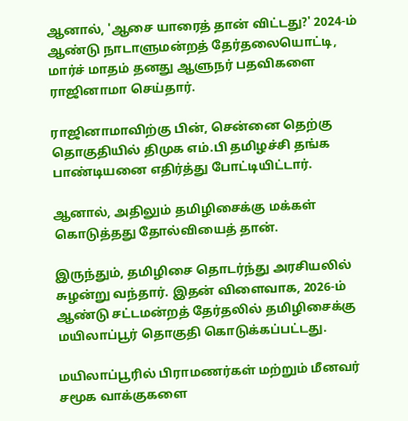ஆனால், 'ஆசை யாரைத் தான் விட்டது?' 2024-ம் ஆண்டு நாடாளுமன்றத் தேர்தலையொட்டி, மார்ச் மாதம் தனது ஆளுநர் பதவிகளை ராஜினாமா செய்தார்.

ராஜினாமாவிற்கு பின், சென்னை தெற்கு தொகுதியில் திமுக எம்.பி தமிழச்சி தங்க பாண்டியனை எதிர்த்து போட்டியிட்டார்.

ஆனால், அதிலும் தமிழிசைக்கு மக்கள் கொடுத்தது தோல்வியைத் தான்.

இருந்தும், தமிழிசை தொடர்ந்து அரசியலில் சுழன்று வந்தார். இதன் விளைவாக, 2026-ம் ஆண்டு சட்டமன்றத் தேர்தலில் தமிழிசைக்கு மயிலாப்பூர் தொகுதி கொடுக்கப்பட்டது.

மயிலாப்பூரில் பிராமணர்கள் மற்றும் மீனவர் சமூக வாக்குகளை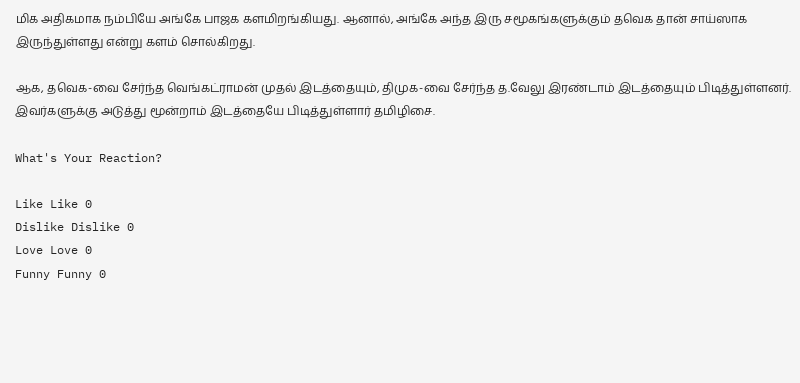மிக அதிகமாக நம்பியே அங்கே பாஜக களமிறங்கியது. ஆனால், அங்கே அந்த இரு சமூகங்களுக்கும் தவெக தான் சாய்ஸாக இருந்துள்ளது என்று களம் சொல்கிறது.

ஆக, தவெக-வை சேர்ந்த வெங்கட்ராமன் முதல் இடத்தையும், திமுக-வை சேர்ந்த த.வேலு இரண்டாம் இடத்தையும் பிடித்துள்ளனர். இவர்களுக்கு அடுத்து மூன்றாம் இடத்தையே பிடித்துள்ளார் தமிழிசை.

What's Your Reaction?

Like Like 0
Dislike Dislike 0
Love Love 0
Funny Funny 0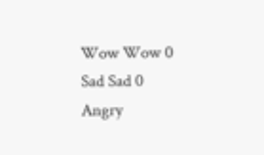Wow Wow 0
Sad Sad 0
Angry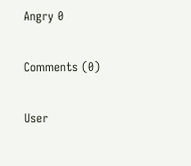Angry 0

Comments (0)

User